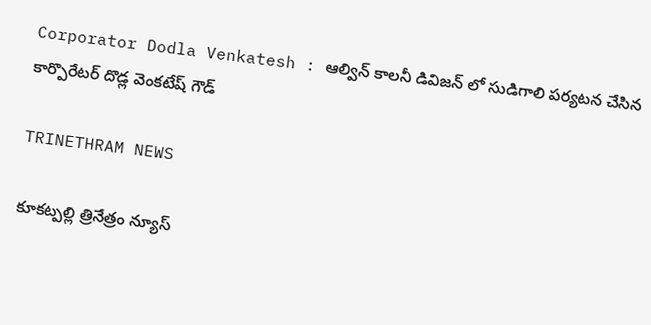Corporator Dodla Venkatesh : ఆల్విన్ కాలనీ డివిజన్ లో సుడిగాలి పర్యటన చేసిన కార్పొరేటర్ దొడ్ల వెంకటేష్ గౌడ్

TRINETHRAM NEWS

కూకట్పల్లి త్రినేత్రం న్యూస్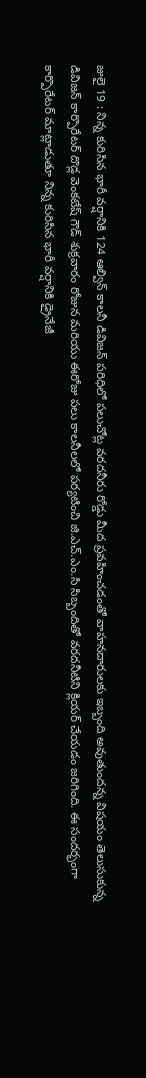జులై 19 : నిన్న కురిసిన భారీ వర్షానికి 124 ఆల్విన్ కాలనీ డివిజన్ పరిధిలో పలుచోట్ల వరదనీరు రోడ్డు మీద ప్రవహించడంతో వాహనదారులకు ఇబ్బంది అవుతుందన్న విషయం తెలుసుకున్న డివిజన్ కార్పొరేటర్ దొడ్ల వెంకటేష్ గౌడ్ శుక్రవారం రోజున మరియు ఈరోజు పలు కాలనీలలో పర్యటించి జి.ఎచ్.ఎం.సి సిబ్బందితో వరదనీటిని క్లియర్ చేయడం జరిగింది. ఈ సందర్భంగా కార్పొరేటర్ మాట్లాడుతూ నిన్న కురిసిన భారీ వర్షానికి డ్రైనేజీ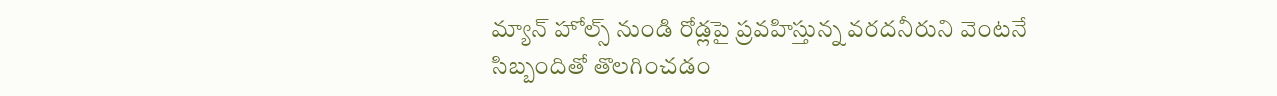మ్యాన్ హోల్స్ నుండి రోడ్లపై ప్రవహిస్తున్న వరదనీరుని వెంటనే సిబ్బందితో తొలగించడం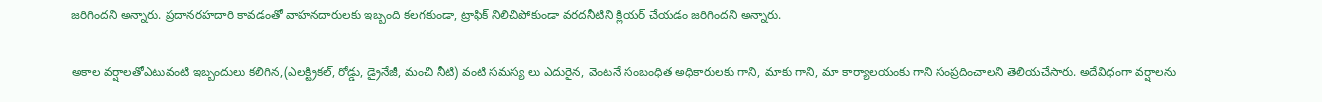జరిగిందని అన్నారు. ప్రదానరహదారి కావడంతో వాహనదారులకు ఇబ్బంది కలగకుండా, ట్రాఫిక్ నిలిచిపోకుండా వరదనీటిని క్లియర్ చేయడం జరిగిందని అన్నారు.

అకాల వర్షాలతోఎటువంటి ఇబ్బందులు కలిగిన,(ఎలక్ట్రికల్, రోడ్డు, డ్రైనేజీ, మంచి నీటి) వంటి సమస్య లు ఎదురైన, వెంటనే సంబంధిత అధికారులకు గాని, మాకు గాని, మా కార్యాలయంకు గాని సంప్రదించాలని తెలియచేసారు. అదేవిధంగా వర్షాలను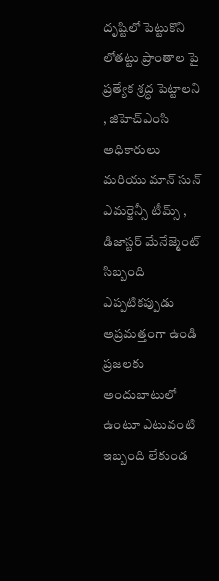దృష్టిలో పెట్టుకొని లోతట్టు ప్రాంతాల పై ప్రత్యేక శ్రద్ధ పెట్టాలని , జిహెచ్ఎంసి అధికారులు మరియు మాన్ సున్ ఎమర్జెన్సీ టీమ్స్ , డిజాస్టర్ మేనేజ్మెంట్ సిబ్బంది ఎప్పటికప్పుడు అప్రమత్తంగా ఉండి ప్రజలకు అందుబాటులో ఉంటూ ఎటువంటి ఇబ్బంది లేకుండ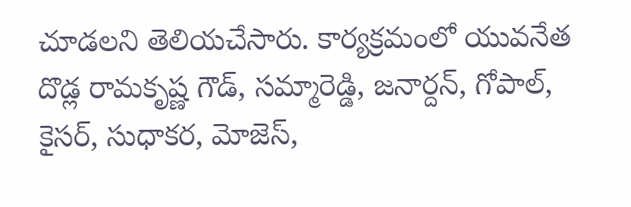చూడలని తెలియచేసారు. కార్యక్రమంలో యువనేత దొడ్ల రామకృష్ణ గౌడ్, సమ్మారెడ్డి, జనార్దన్, గోపాల్, కైసర్, సుధాకర, మోజెస్,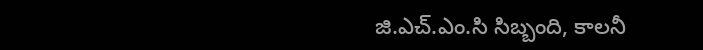జి.ఎచ్.ఎం.సి సిబ్బంది, కాలనీ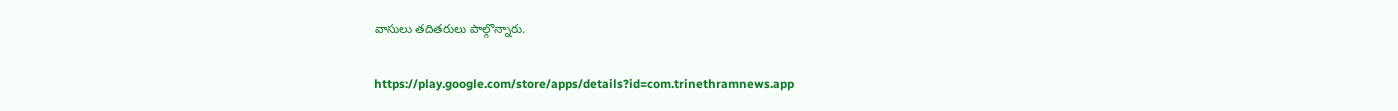వాసులు తదితరులు పాల్గొన్నారు.

https://play.google.com/store/apps/details?id=com.trinethramnews.app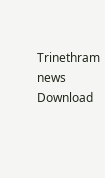Trinethram news
Download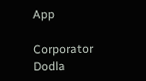App

Corporator Dodla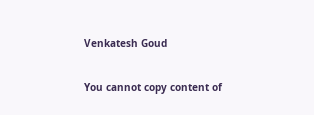Venkatesh Goud

You cannot copy content of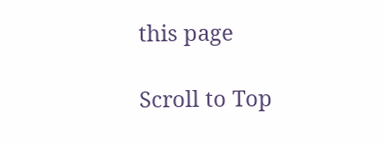this page

Scroll to Top